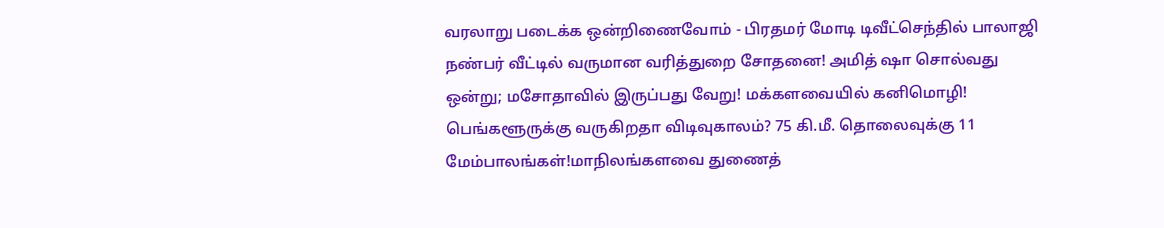வரலாறு படைக்க ஒன்றிணைவோம் - பிரதமர் மோடி டிவீட்செந்தில் பாலாஜி நண்பர் வீட்டில் வருமான வரித்துறை சோதனை! அமித் ஷா சொல்வது ஒன்று; மசோதாவில் இருப்பது வேறு! மக்களவையில் கனிமொழி! பெங்களூருக்கு வருகிறதா விடிவுகாலம்? 75 கி.மீ. தொலைவுக்கு 11 மேம்பாலங்கள்!மாநிலங்களவை துணைத்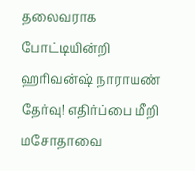தலைவராக போட்டியின்றி ஹரிவன்ஷ் நாராயண் தேர்வு! எதிர்ப்பை மீறி மசோதாவை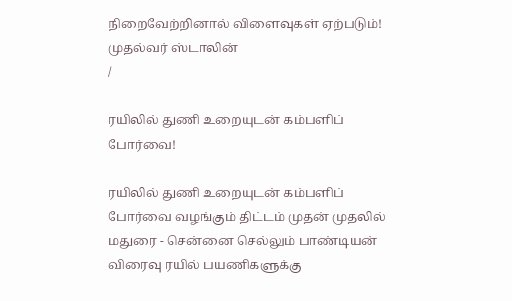நிறைவேற்றினால் விளைவுகள் ஏற்படும்! முதல்வர் ஸ்டாலின்
/

ரயிலில் துணி உறையுடன் கம்பளிப் போர்வை!

ரயிலில் துணி உறையுடன் கம்பளிப் போர்வை வழங்கும் திட்டம் முதன் முதலில் மதுரை - சென்னை செல்லும் பாண்டியன் விரைவு ரயில் பயணிகளுக்கு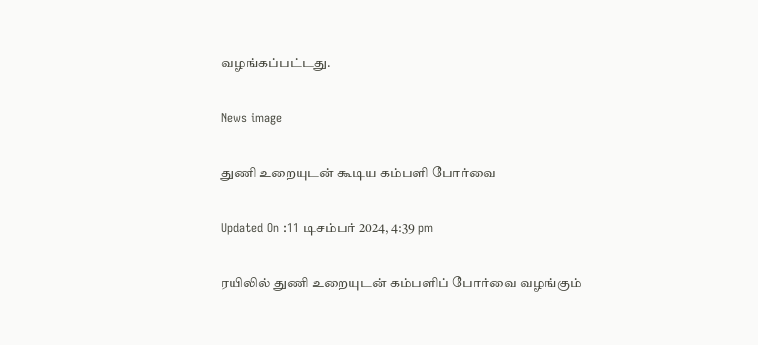வழங்கப்பட்டது.

News image

துணி உறையுடன் கூடிய கம்பளி போர்வை

Updated On :11 டிசம்பர் 2024, 4:39 pm

ரயிலில் துணி உறையுடன் கம்பளிப் போர்வை வழங்கும்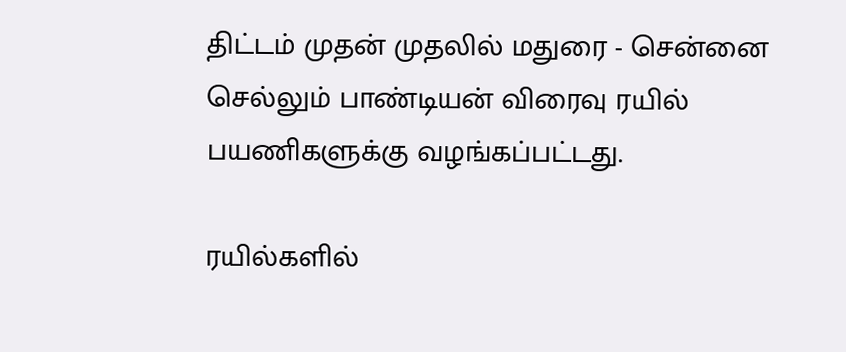திட்டம் முதன் முதலில் மதுரை - சென்னை செல்லும் பாண்டியன் விரைவு ரயில் பயணிகளுக்கு வழங்கப்பட்டது.

ரயில்களில்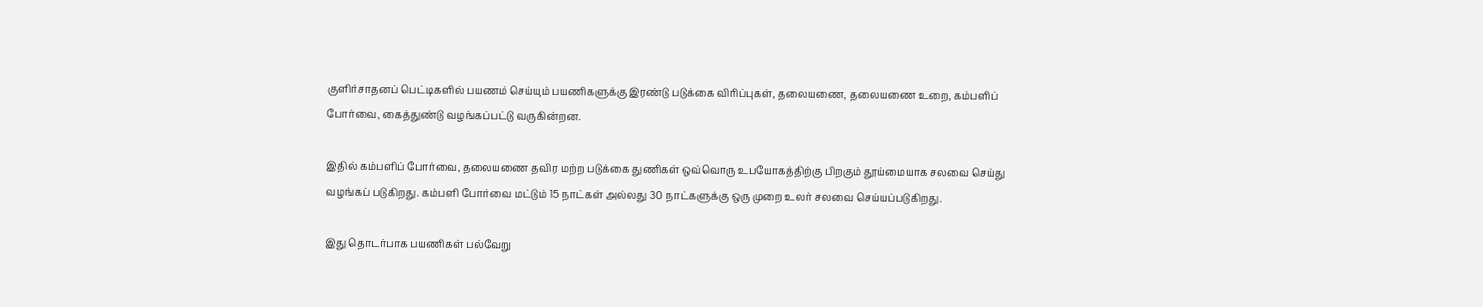குளிர்சாதனப் பெட்டிகளில் பயணம் செய்யும் பயணிகளுக்கு இரண்டு படுக்கை விரிப்புகள், தலையணை, தலையணை உறை, கம்பளிப் போர்வை, கைத்துண்டு வழங்கப்பட்டு வருகின்றன.

இதில் கம்பளிப் போர்வை, தலையணை தவிர மற்ற படுக்கை துணிகள் ஒவ்வொரு உபயோகத்திற்கு பிறகும் தூய்மையாக சலவை செய்து வழங்கப் படுகிறது. கம்பளி போர்வை மட்டும் 15 நாட்கள் அல்லது 30 நாட்களுக்கு ஒரு முறை உலர் சலவை செய்யப்படுகிறது.

இது தொடர்பாக பயணிகள் பல்வேறு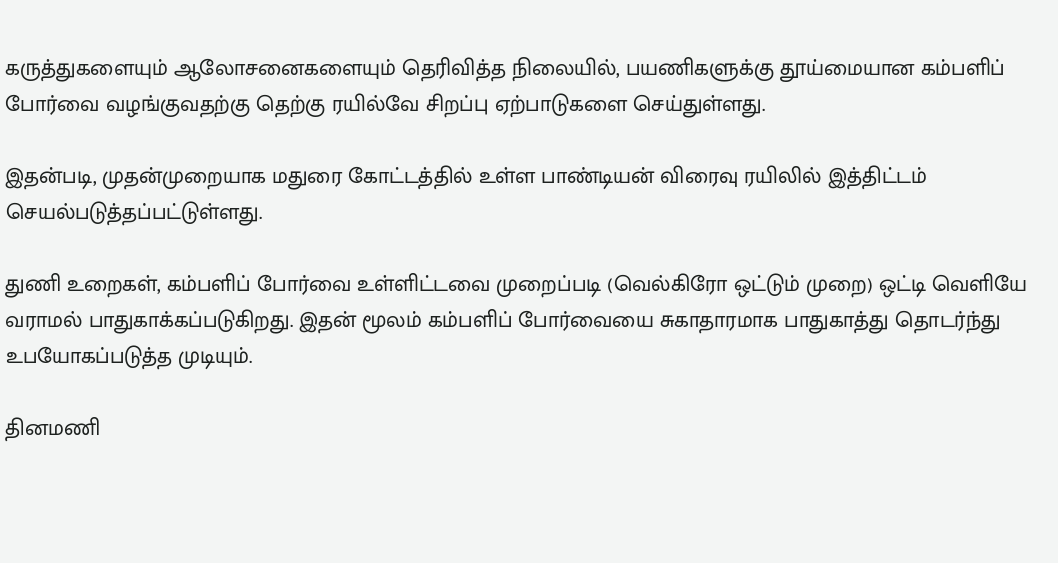கருத்துகளையும் ஆலோசனைகளையும் தெரிவித்த நிலையில், பயணிகளுக்கு தூய்மையான கம்பளிப் போர்வை வழங்குவதற்கு தெற்கு ரயில்வே சிறப்பு ஏற்பாடுகளை செய்துள்ளது.

இதன்படி, முதன்முறையாக மதுரை கோட்டத்தில் உள்ள பாண்டியன் விரைவு ரயிலில் இத்திட்டம் செயல்படுத்தப்பட்டுள்ளது.

துணி உறைகள், கம்பளிப் போர்வை உள்ளிட்டவை முறைப்படி (வெல்கிரோ ஒட்டும் முறை) ஒட்டி வெளியே வராமல் பாதுகாக்கப்படுகிறது‌. இதன் மூலம் கம்பளிப் போர்வையை சுகாதாரமாக பாதுகாத்து தொடர்ந்து உபயோகப்படுத்த முடியும்.

தினமணி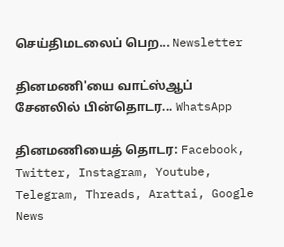செய்திமடலைப் பெற... Newsletter

தினமணி'யை வாட்ஸ்ஆப் சேனலில் பின்தொடர... WhatsApp

தினமணியைத் தொடர: Facebook, Twitter, Instagram, Youtube, Telegram, Threads, Arattai, Google News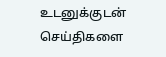உடனுக்குடன் செய்திகளை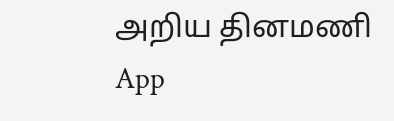அறிய தினமணி App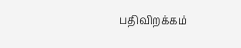பதிவிறக்கம்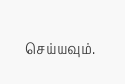செய்யவும்.